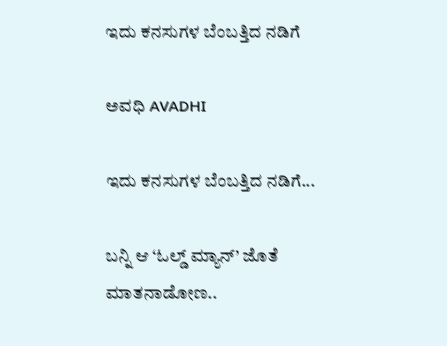ಇದು ಕನಸುಗಳ ಬೆಂಬತ್ತಿದ ನಡಿಗೆ‍

ಅವಧಿ AVADHI

ಇದು ಕನಸುಗಳ ಬೆಂಬತ್ತಿದ ನಡಿಗೆ...

ಬನ್ನಿ ಆ ‘ಓಲ್ಡ್ ಮ್ಯಾನ್’ ಜೊತೆ ಮಾತನಾಡೋಣ..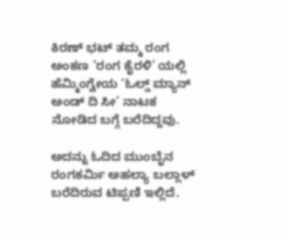ಕಿರಣ್ ಭಟ್ ತಮ್ಮ ರಂಗ ಅಂಕಣ ‘ರಂಗ ಕೈರಳಿ’ ಯಲ್ಲಿ ಹೆಮ್ಮಿಂಗ್ವೇಯ ‘ಓಲ್ಡ್ ಮ್ಯಾನ್ ಅಂಡ್ ದಿ ಸೀ’ ನಾಟಕ ನೋಡಿದ ಬಗ್ಗೆ ಬರೆದಿದ್ದವು.

ಅದನ್ನು ಓದಿದ ಮುಂಬೈನ ರಂಗಕರ್ಮಿ ಅಹಲ್ಯಾ ಬಲ್ಲಾಳ್ ಬರೆದಿರುವ ಟಿಪ್ಪಣಿ ಇಲ್ಲಿದೆ.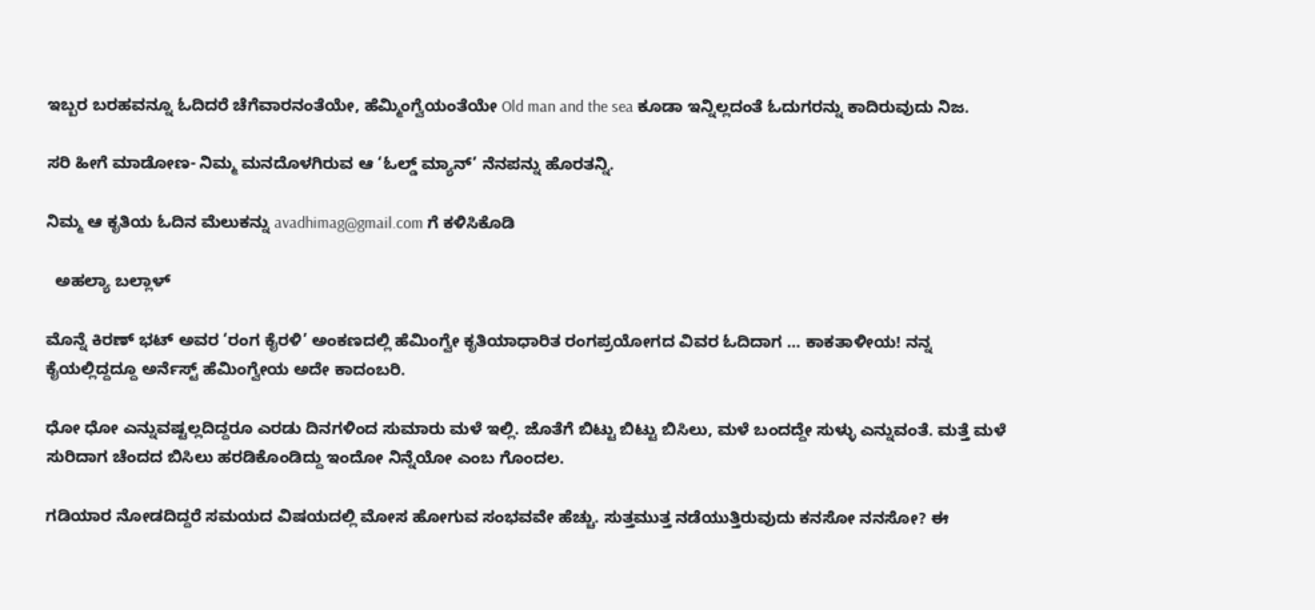ಇಬ್ಬರ ಬರಹವನ್ನೂ ಓದಿದರೆ ಚೆಗೆವಾರನಂತೆಯೇ, ಹೆಮ್ಮಿಂಗ್ವೆಯಂತೆಯೇ Old man and the sea ಕೂಡಾ ಇನ್ನಿಲ್ಲದಂತೆ ಓದುಗರನ್ನು ಕಾದಿರುವುದು ನಿಜ.

ಸರಿ ಹೀಗೆ ಮಾಡೋಣ- ನಿಮ್ಮ ಮನದೊಳಗಿರುವ ಆ ‘ಓಲ್ಡ್ ಮ್ಯಾನ್’ ನೆನಪನ್ನು ಹೊರತನ್ನಿ.

ನಿಮ್ಮ ಆ ಕೃತಿಯ ಓದಿನ ಮೆಲುಕನ್ನು avadhimag@gmail.com ಗೆ ಕಳಿಸಿಕೊಡಿ

  ಅಹಲ್ಯಾ ಬಲ್ಲಾಳ್

ಮೊನ್ನೆ ಕಿರಣ್ ಭಟ್ ಅವರ ‘ರಂಗ ಕೈರಳಿ’ ಅಂಕಣದಲ್ಲಿ ಹೆಮಿಂಗ್ವೇ ಕೃತಿಯಾಧಾರಿತ ರಂಗಪ್ರಯೋಗದ ವಿವರ ಓದಿದಾಗ … ಕಾಕತಾಳೀಯ! ನನ್ನ ಕೈಯಲ್ಲಿದ್ದದ್ದೂ ಅರ್ನೆಸ್ಟ್ ಹೆಮಿಂಗ್ವೇಯ ಅದೇ ಕಾದಂಬರಿ.

ಧೋ ಧೋ ಎನ್ನುವಷ್ಟಲ್ಲದಿದ್ದರೂ ಎರಡು ದಿನಗಳಿಂದ ಸುಮಾರು ಮಳೆ ಇಲ್ಲಿ. ಜೊತೆಗೆ ಬಿಟ್ಟು ಬಿಟ್ಟು ಬಿಸಿಲು, ಮಳೆ ಬಂದದ್ದೇ ಸುಳ್ಳು ಎನ್ನುವಂತೆ. ಮತ್ತೆ ಮಳೆ ಸುರಿದಾಗ ಚೆಂದದ ಬಿಸಿಲು ಹರಡಿಕೊಂಡಿದ್ದು ಇಂದೋ ನಿನ್ನೆಯೋ ಎಂಬ ಗೊಂದಲ.

ಗಡಿಯಾರ ನೋಡದಿದ್ದರೆ ಸಮಯದ ವಿಷಯದಲ್ಲಿ ಮೋಸ ಹೋಗುವ ಸಂಭವವೇ ಹೆಚ್ಚು. ಸುತ್ತಮುತ್ತ ನಡೆಯುತ್ತಿರುವುದು ಕನಸೋ ನನಸೋ? ಈ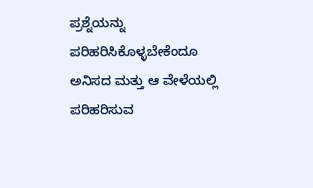ಪ್ರಶ್ನೆಯನ್ನು ಪರಿಹರಿಸಿಕೊಳ್ಳಬೇಕೆಂದೂ ಅನಿಸದ ಮತ್ತು ಆ ವೇಳೆಯಲ್ಲಿ ಪರಿಹರಿಸುವ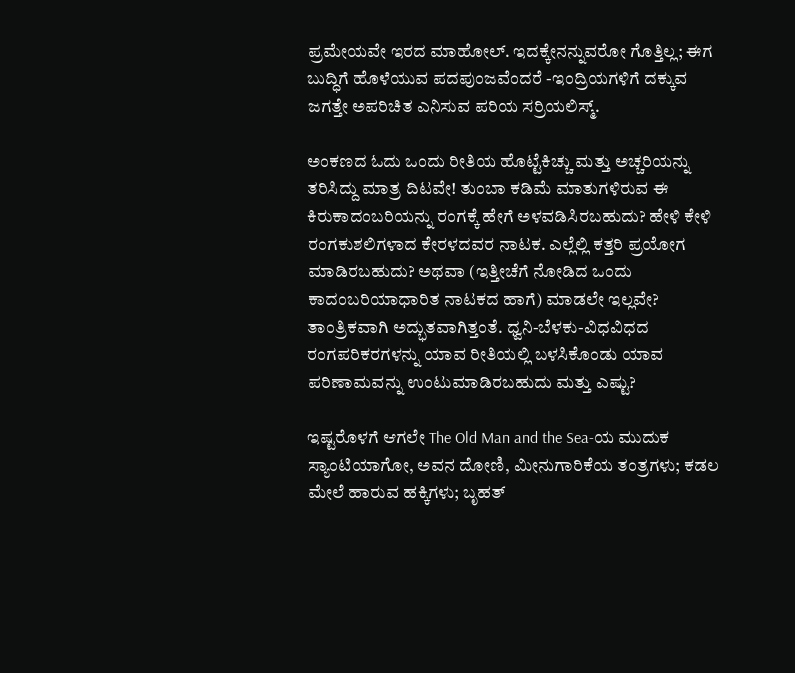ಪ್ರಮೇಯವೇ ಇರದ ಮಾಹೋಲ್. ಇದಕ್ಕೇನನ್ನುವರೋ ಗೊತ್ತಿಲ್ಲ; ಈಗ ಬುದ್ಧಿಗೆ ಹೊಳೆಯುವ ಪದಪುಂಜವೆಂದರೆ -ಇಂದ್ರಿಯಗಳಿಗೆ ದಕ್ಕುವ ಜಗತ್ತೇ ಅಪರಿಚಿತ ಎನಿಸುವ ಪರಿಯ ಸರ್ರಿಯಲಿಸ್ಮ್.

ಅಂಕಣದ ಓದು ಒಂದು ರೀತಿಯ ಹೊಟ್ಟೆಕಿಚ್ಚು ಮತ್ತು ಅಚ್ಚರಿಯನ್ನು ತರಿಸಿದ್ದು ಮಾತ್ರ ದಿಟವೇ! ತುಂಬಾ ಕಡಿಮೆ ಮಾತುಗಳಿರುವ ಈ ಕಿರುಕಾದಂಬರಿಯನ್ನು ರಂಗಕ್ಕೆ ಹೇಗೆ ಅಳವಡಿಸಿರಬಹುದು? ಹೇಳಿ ಕೇಳಿ ರಂಗಕುಶಲಿಗಳಾದ ಕೇರಳದವರ ನಾಟಕ. ಎಲ್ಲೆಲ್ಲಿ ಕತ್ತರಿ ಪ್ರಯೋಗ ಮಾಡಿರಬಹುದು? ಅಥವಾ (ಇತ್ತೀಚೆಗೆ ನೋಡಿದ ಒಂದು ಕಾದಂಬರಿಯಾಧಾರಿತ ನಾಟಕದ ಹಾಗೆ) ಮಾಡಲೇ ಇಲ್ಲವೇ? ತಾಂತ್ರಿಕವಾಗಿ ಅದ್ಭುತವಾಗಿತ್ತಂತೆ. ಧ್ವನಿ-ಬೆಳಕು-ವಿಧವಿಧದ ರಂಗಪರಿಕರಗಳನ್ನು ಯಾವ ರೀತಿಯಲ್ಲಿ ಬಳಸಿಕೊಂಡು ಯಾವ ಪರಿಣಾಮವನ್ನು ಉಂಟುಮಾಡಿರಬಹುದು ಮತ್ತು ಎಷ್ಟು?

ಇಷ್ಟರೊಳಗೆ ಆಗಲೇ The Old Man and the Sea-ಯ ಮುದುಕ ಸ್ಯಾಂಟಿಯಾಗೋ, ಅವನ ದೋಣಿ, ಮೀನುಗಾರಿಕೆಯ ತಂತ್ರಗಳು; ಕಡಲ ಮೇಲೆ ಹಾರುವ ಹಕ್ಕಿಗಳು; ಬೃಹತ್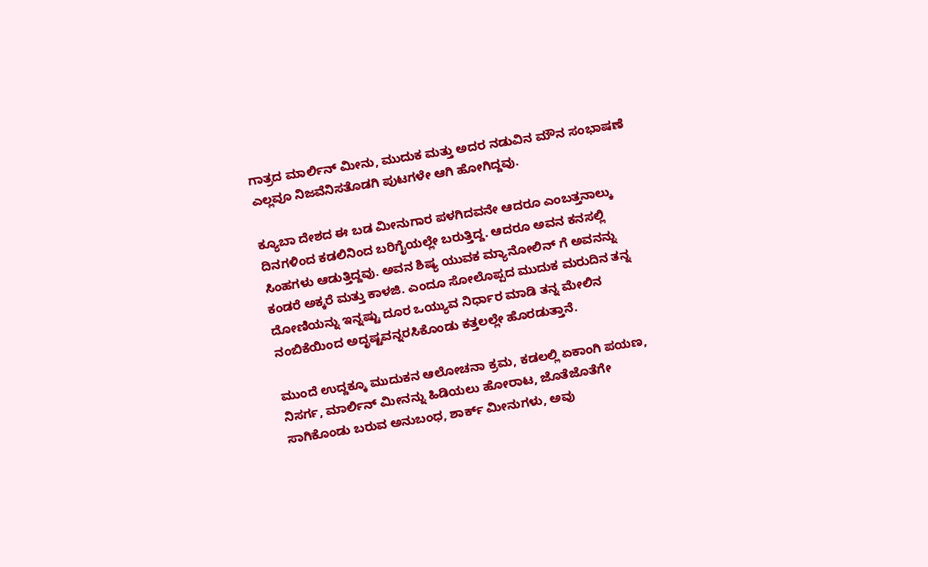ಗಾತ್ರದ ಮಾರ್ಲಿನ್ ಮೀನು, ಮುದುಕ ಮತ್ತು ಅದರ ನಡುವಿನ ಮೌನ ಸಂಭಾಷಣೆ ಎಲ್ಲವೂ ನಿಜವೆನಿಸತೊಡಗಿ ಪುಟಗಳೇ ಆಗಿ ಹೋಗಿದ್ದವು.

ಕ್ಯೂಬಾ ದೇಶದ ಈ ಬಡ ಮೀನುಗಾರ ಪಳಗಿದವನೇ ಆದರೂ ಎಂಬತ್ತನಾಲ್ಕು ದಿನಗಳಿಂದ ಕಡಲಿನಿಂದ ಬರಿಗೈಯಲ್ಲೇ ಬರುತ್ತಿದ್ದ. ಆದರೂ ಅವನ ಕನಸಲ್ಲಿ ಸಿಂಹಗಳು ಆಡುತ್ತಿದ್ದವು. ಅವನ ಶಿಷ್ಯ ಯುವಕ ಮ್ಯಾನೋಲಿನ್ ಗೆ ಅವನನ್ನು ಕಂಡರೆ ಅಕ್ಕರೆ ಮತ್ತು ಕಾಳಜಿ. ಎಂದೂ ಸೋಲೊಪ್ಪದ ಮುದುಕ ಮರುದಿನ ತನ್ನ ದೋಣಿಯನ್ನು ಇನ್ನಷ್ಟು ದೂರ ಒಯ್ಯುವ ನಿರ್ಧಾರ ಮಾಡಿ ತನ್ನ ಮೇಲಿನ ನಂಬಿಕೆಯಿಂದ ಅದೃಷ್ಟವನ್ನರಸಿಕೊಂಡು ಕತ್ತಲಲ್ಲೇ ಹೊರಡುತ್ತಾನೆ.

ಮುಂದೆ ಉದ್ದಕ್ಕೂ ಮುದುಕನ ಆಲೋಚನಾ ಕ್ರಮ, ಕಡಲಲ್ಲಿ ಏಕಾಂಗಿ ಪಯಣ, ನಿಸರ್ಗ, ಮಾರ್ಲಿನ್ ಮೀನನ್ನು ಹಿಡಿಯಲು ಹೋರಾಟ, ಜೊತೆಜೊತೆಗೇ ಸಾಗಿಕೊಂಡು ಬರುವ ಅನುಬಂಧ, ಶಾರ್ಕ್ ಮೀನುಗಳು, ಅವು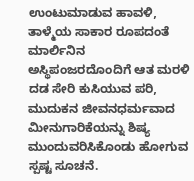ಉಂಟುಮಾಡುವ ಹಾವಳಿ, ತಾಳ್ಮೆಯ ಸಾಕಾರ ರೂಪದಂತೆ ಮಾರ್ಲಿನಿನ ಅಸ್ಥಿಪಂಜರದೊಂದಿಗೆ ಆತ ಮರಳಿ ದಡ ಸೇರಿ ಕುಸಿಯುವ ಪರಿ, ಮುದುಕನ ಜೀವನಧರ್ಮವಾದ ಮೀನುಗಾರಿಕೆಯನ್ನು ಶಿಷ್ಯ ಮುಂದುವರಿಸಿಕೊಂಡು ಹೋಗುವ ಸ್ಪಷ್ಟ ಸೂಚನೆ.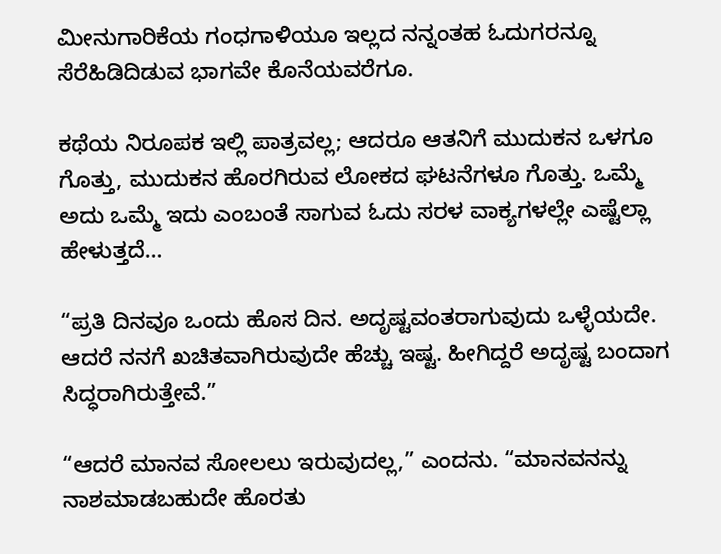ಮೀನುಗಾರಿಕೆಯ ಗಂಧಗಾಳಿಯೂ ಇಲ್ಲದ ನನ್ನಂತಹ ಓದುಗರನ್ನೂ ಸೆರೆಹಿಡಿದಿಡುವ ಭಾಗವೇ ಕೊನೆಯವರೆಗೂ.

ಕಥೆಯ ನಿರೂಪಕ ಇಲ್ಲಿ ಪಾತ್ರವಲ್ಲ; ಆದರೂ ಆತನಿಗೆ ಮುದುಕನ ಒಳಗೂ ಗೊತ್ತು, ಮುದುಕನ ಹೊರಗಿರುವ ಲೋಕದ ಘಟನೆಗಳೂ ಗೊತ್ತು. ಒಮ್ಮೆ ಅದು ಒಮ್ಮೆ ಇದು ಎಂಬಂತೆ ಸಾಗುವ ಓದು ಸರಳ ವಾಕ್ಯಗಳಲ್ಲೇ ಎಷ್ಟೆಲ್ಲಾ ಹೇಳುತ್ತದೆ…

“ಪ್ರತಿ ದಿನವೂ ಒಂದು ಹೊಸ ದಿನ. ಅದೃಷ್ಟವಂತರಾಗುವುದು ಒಳ್ಳೆಯದೇ. ಆದರೆ ನನಗೆ ಖಚಿತವಾಗಿರುವುದೇ ಹೆಚ್ಚು ಇಷ್ಟ. ಹೀಗಿದ್ದರೆ ಅದೃಷ್ಟ ಬಂದಾಗ ಸಿದ್ಧರಾಗಿರುತ್ತೇವೆ.”

“ಆದರೆ ಮಾನವ ಸೋಲಲು ಇರುವುದಲ್ಲ,” ಎಂದನು. “ಮಾನವನನ್ನು ನಾಶಮಾಡಬಹುದೇ ಹೊರತು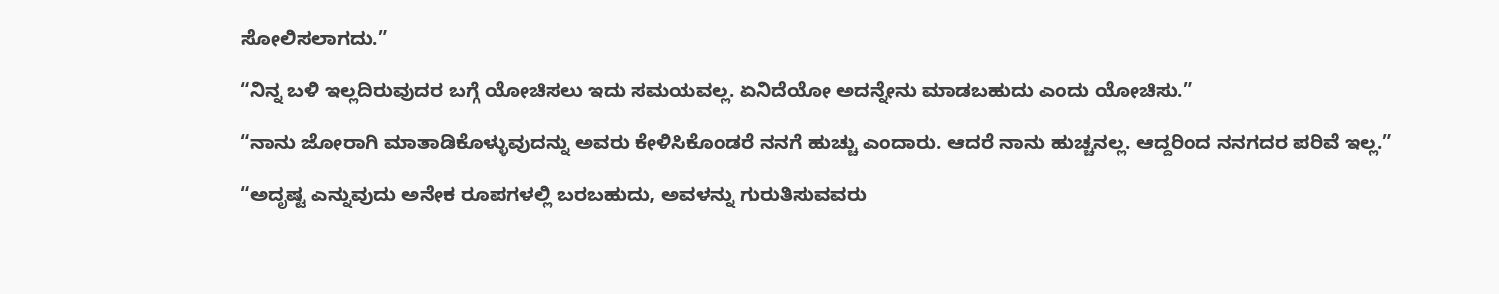ಸೋಲಿಸಲಾಗದು.”

“ನಿನ್ನ ಬಳಿ ಇಲ್ಲದಿರುವುದರ ಬಗ್ಗೆ ಯೋಚಿಸಲು ಇದು ಸಮಯವಲ್ಲ. ಏನಿದೆಯೋ ಅದನ್ನೇನು ಮಾಡಬಹುದು ಎಂದು ಯೋಚಿಸು.”

“ನಾನು ಜೋರಾಗಿ ಮಾತಾಡಿಕೊಳ್ಳುವುದನ್ನು ಅವರು ಕೇಳಿಸಿಕೊಂಡರೆ ನನಗೆ ಹುಚ್ಚು ಎಂದಾರು. ಆದರೆ ನಾನು ಹುಚ್ಚನಲ್ಲ. ಆದ್ದರಿಂದ ನನಗದರ ಪರಿವೆ ಇಲ್ಲ.”

“ಅದೃಷ್ಟ ಎನ್ನುವುದು ಅನೇಕ ರೂಪಗಳಲ್ಲಿ ಬರಬಹುದು, ಅವಳನ್ನು ಗುರುತಿಸುವವರು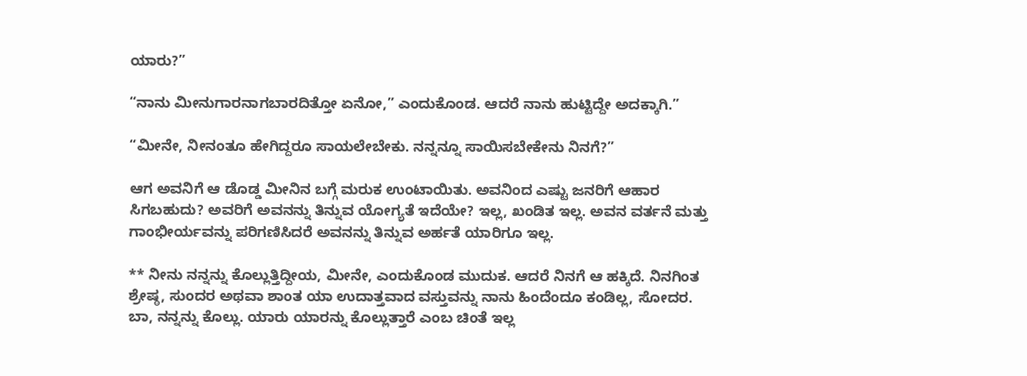ಯಾರು?”

“ನಾನು ಮೀನುಗಾರನಾಗಬಾರದಿತ್ತೋ ಏನೋ,” ಎಂದುಕೊಂಡ. ಆದರೆ ನಾನು ಹುಟ್ಟಿದ್ದೇ ಅದಕ್ಕಾಗಿ.”

“ಮೀನೇ, ನೀನಂತೂ ಹೇಗಿದ್ದರೂ ಸಾಯಲೇಬೇಕು. ನನ್ನನ್ನೂ ಸಾಯಿಸಬೇಕೇನು ನಿನಗೆ?”

ಆಗ ಅವನಿಗೆ ಆ ಡೊಡ್ಡ ಮೀನಿನ ಬಗ್ಗೆ ಮರುಕ ಉಂಟಾಯಿತು. ಅವನಿಂದ ಎಷ್ಟು ಜನರಿಗೆ ಆಹಾರ ಸಿಗಬಹುದು? ಅವರಿಗೆ ಅವನನ್ನು ತಿನ್ನುವ ಯೋಗ್ಯತೆ ಇದೆಯೇ? ಇಲ್ಲ, ಖಂಡಿತ ಇಲ್ಲ. ಅವನ ವರ್ತನೆ ಮತ್ತು ಗಾಂಭೀರ್ಯವನ್ನು ಪರಿಗಣಿಸಿದರೆ ಅವನನ್ನು ತಿನ್ನುವ ಅರ್ಹತೆ ಯಾರಿಗೂ ಇಲ್ಲ.

** ನೀನು ನನ್ನನ್ನು ಕೊಲ್ಲುತ್ತಿದ್ದೀಯ, ಮೀನೇ, ಎಂದುಕೊಂಡ ಮುದುಕ. ಆದರೆ ನಿನಗೆ ಆ ಹಕ್ಕಿದೆ. ನಿನಗಿಂತ ಶ್ರೇಷ್ಠ, ಸುಂದರ ಅಥವಾ ಶಾಂತ ಯಾ ಉದಾತ್ತವಾದ ವಸ್ತುವನ್ನು ನಾನು ಹಿಂದೆಂದೂ ಕಂಡಿಲ್ಲ, ಸೋದರ. ಬಾ, ನನ್ನನ್ನು ಕೊಲ್ಲು. ಯಾರು ಯಾರನ್ನು ಕೊಲ್ಲುತ್ತಾರೆ ಎಂಬ ಚಿಂತೆ ಇಲ್ಲ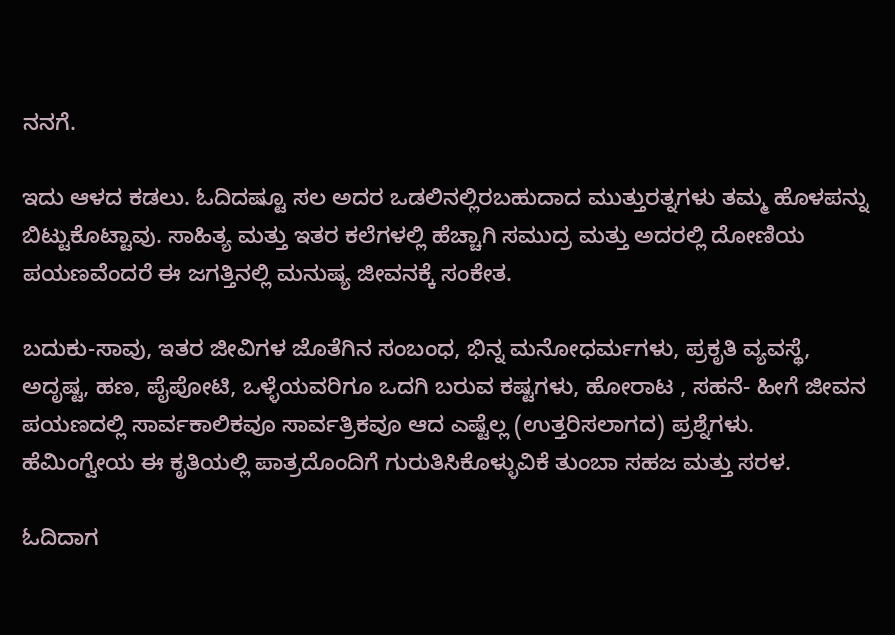ನನಗೆ.

ಇದು ಆಳದ ಕಡಲು. ಓದಿದಷ್ಟೂ ಸಲ ಅದರ ಒಡಲಿನಲ್ಲಿರಬಹುದಾದ ಮುತ್ತುರತ್ನಗಳು ತಮ್ಮ ಹೊಳಪನ್ನು ಬಿಟ್ಟುಕೊಟ್ಟಾವು. ಸಾಹಿತ್ಯ ಮತ್ತು ಇತರ ಕಲೆಗಳಲ್ಲಿ ಹೆಚ್ಚಾಗಿ ಸಮುದ್ರ ಮತ್ತು ಅದರಲ್ಲಿ ದೋಣಿಯ ಪಯಣವೆಂದರೆ ಈ ಜಗತ್ತಿನಲ್ಲಿ ಮನುಷ್ಯ ಜೀವನಕ್ಕೆ ಸಂಕೇತ.

ಬದುಕು-ಸಾವು, ಇತರ ಜೀವಿಗಳ ಜೊತೆಗಿನ ಸಂಬಂಧ, ಭಿನ್ನ ಮನೋಧರ್ಮಗಳು, ಪ್ರಕೃತಿ ವ್ಯವಸ್ಥೆ, ಅದೃಷ್ಟ, ಹಣ, ಪೈಪೋಟಿ, ಒಳ್ಳೆಯವರಿಗೂ ಒದಗಿ ಬರುವ ಕಷ್ಟಗಳು, ಹೋರಾಟ , ಸಹನೆ- ಹೀಗೆ ಜೀವನ ಪಯಣದಲ್ಲಿ ಸಾರ್ವಕಾಲಿಕವೂ ಸಾರ್ವತ್ರಿಕವೂ ಆದ ಎಷ್ಟೆಲ್ಲ (ಉತ್ತರಿಸಲಾಗದ) ಪ್ರಶ್ನೆಗಳು. ಹೆಮಿಂಗ್ವೇಯ ಈ ಕೃತಿಯಲ್ಲಿ ಪಾತ್ರದೊಂದಿಗೆ ಗುರುತಿಸಿಕೊಳ್ಳುವಿಕೆ ತುಂಬಾ ಸಹಜ ಮತ್ತು ಸರಳ.

ಓದಿದಾಗ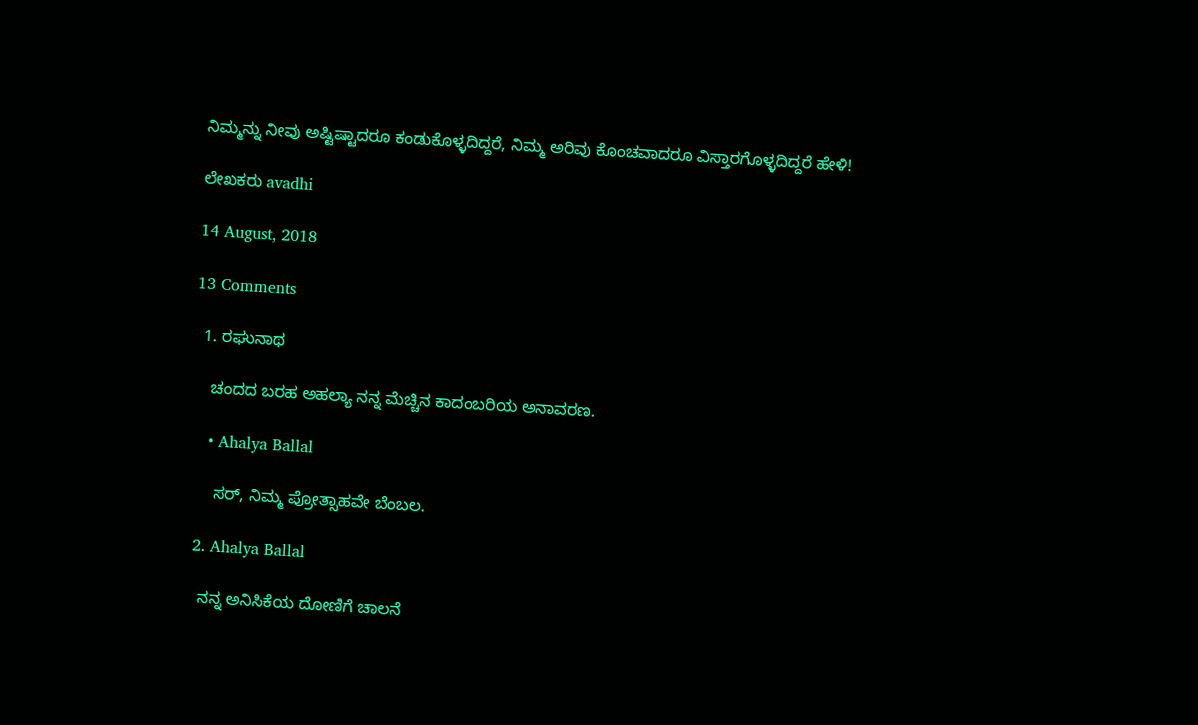ನಿಮ್ಮನ್ನು ನೀವು ಅಷ್ಟಿಷ್ಟಾದರೂ ಕಂಡುಕೊಳ್ಳದಿದ್ದರೆ, ನಿಮ್ಮ ಅರಿವು ಕೊಂಚವಾದರೂ ವಿಸ್ತಾರಗೊಳ್ಳದಿದ್ದರೆ ಹೇಳಿ!

ಲೇಖಕರು avadhi

14 August, 2018

13 Comments

  1. ರಘುನಾಥ

    ಚಂದದ ಬರಹ ಅಹಲ್ಯಾ ನನ್ನ ಮೆಚ್ಚಿನ ಕಾದಂಬರಿಯ ಅನಾವರಣ.

    • Ahalya Ballal

      ಸರ್, ನಿಮ್ಮ ಪ್ರೋತ್ಸಾಹವೇ ಬೆಂಬಲ.

  2. Ahalya Ballal

    ನನ್ನ ಅನಿಸಿಕೆಯ ದೋಣಿಗೆ ಚಾಲನೆ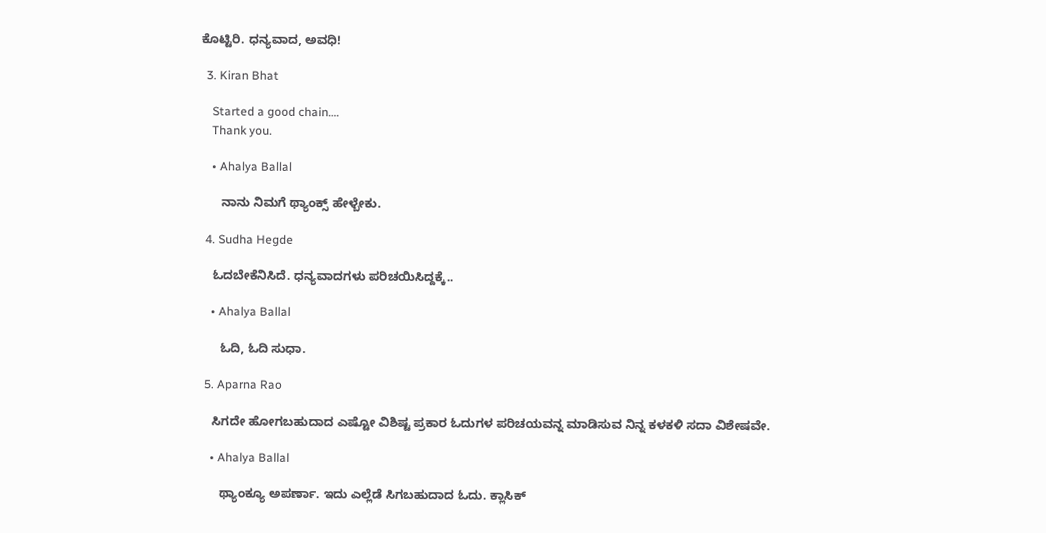ಕೊಟ್ಟಿರಿ. ಧನ್ಯವಾದ, ಅವಧಿ!

  3. Kiran Bhat

    Started a good chain….
    Thank you.

    • Ahalya Ballal

      ನಾನು ನಿಮಗೆ ಥ್ಯಾಂಕ್ಸ್ ಹೇಳ್ಬೇಕು.

  4. Sudha Hegde

    ಓದಬೇಕೆನಿಸಿದೆ. ಧನ್ಯವಾದಗಳು ಪರಿಚಯಿಸಿದ್ದಕ್ಕೆ..

    • Ahalya Ballal

      ಓದಿ, ಓದಿ ಸುಧಾ.

  5. Aparna Rao

    ಸಿಗದೇ ಹೋಗಬಹುದಾದ ಎಷ್ಟೋ ವಿಶಿಷ್ಟ ಪ್ರಕಾರ ಓದುಗಳ ಪರಿಚಯವನ್ನ ಮಾಡಿಸುವ ನಿನ್ನ ಕಳಕಳಿ ಸದಾ ವಿಶೇಷವೇ.

    • Ahalya Ballal

      ಥ್ಯಾಂಕ್ಯೂ ಅಪರ್ಣಾ. ಇದು ಎಲ್ಲೆಡೆ ಸಿಗಬಹುದಾದ ಓದು. ಕ್ಲಾಸಿಕ್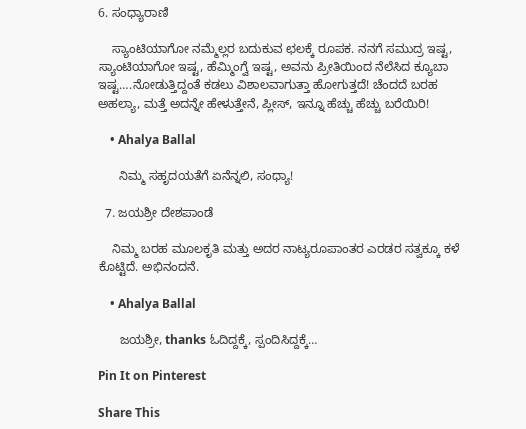6. ಸಂಧ್ಯಾರಾಣಿ

    ಸ್ಯಾಂಟಿಯಾಗೋ ನಮ್ಮೆಲ್ಲರ ಬದುಕುವ ಛಲಕ್ಕೆ ರೂಪಕ. ನನಗೆ ಸಮುದ್ರ ಇಷ್ಟ, ಸ್ಯಾಂಟಿಯಾಗೋ ಇಷ್ಟ, ಹೆಮ್ಮಿಂಗ್ವೆ ಇಷ್ಟ, ಅವನು ಪ್ರೀತಿಯಿಂದ ನೆಲೆಸಿದ ಕ್ಯೂಬಾ ಇಷ್ಟ….ನೋಡುತ್ತಿದ್ದಂತೆ ಕಡಲು ವಿಶಾಲವಾಗುತ್ತಾ ಹೋಗುತ್ತದೆ! ಚೆಂದದೆ ಬರಹ ಅಹಲ್ಯಾ, ಮತ್ತೆ ಅದನ್ನೇ ಹೇಳುತ್ತೇನೆ, ಪ್ಲೀಸ್, ಇನ್ನೂ ಹೆಚ್ಚು ಹೆಚ್ಚು ಬರೆಯಿರಿ!

    • Ahalya Ballal

      ನಿಮ್ಮ ಸಹೃದಯತೆಗೆ ಏನೆನ್ನಲಿ, ಸಂಧ್ಯಾ!

  7. ಜಯಶ್ರೀ ದೇಶಪಾಂಡೆ

    ನಿಮ್ಮ ಬರಹ ಮೂಲಕೃತಿ ಮತ್ತು ಅದರ ನಾಟ್ಯರೂಪಾಂತರ ಎರಡರ ಸತ್ವಕ್ಕೂ ಕಳೆ ಕೊಟ್ಟಿದೆ. ಅಭಿನಂದನೆ.

    • Ahalya Ballal

      ಜಯಶ್ರೀ, thanks ಓದಿದ್ದಕ್ಕೆ, ಸ್ಪಂದಿಸಿದ್ದಕ್ಕೆ…

Pin It on Pinterest

Share This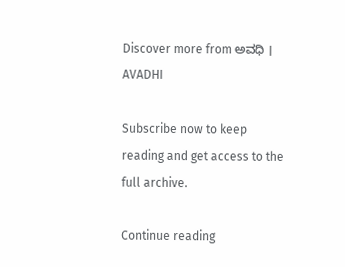Discover more from ಅವಧಿ । AVADHI

Subscribe now to keep reading and get access to the full archive.

Continue reading